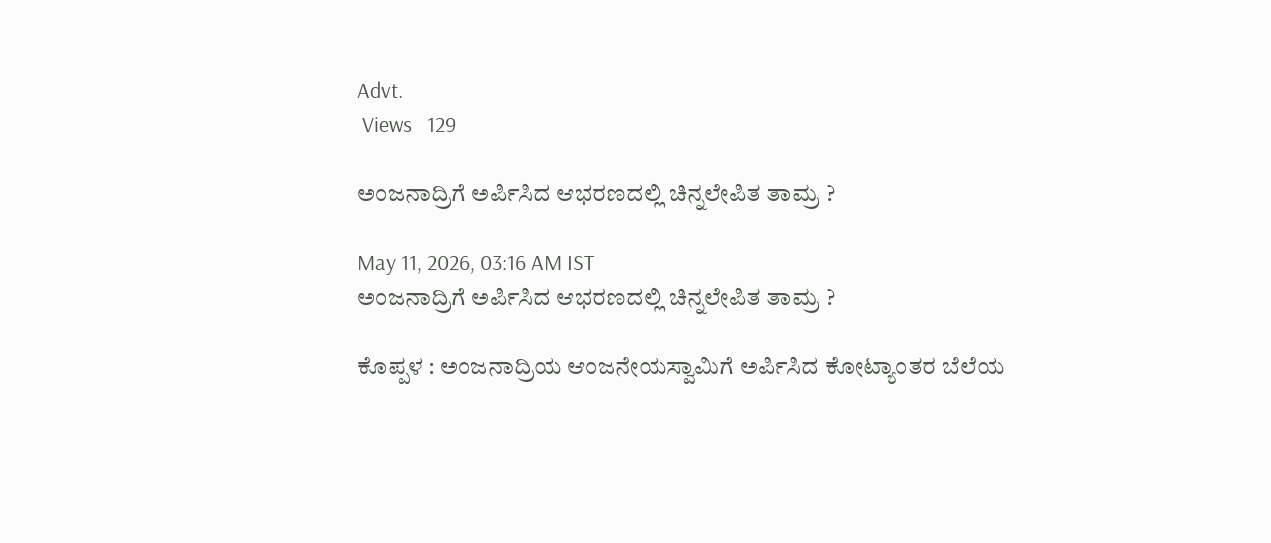Advt.
 Views   129

ಅಂಜನಾದ್ರಿಗೆ ಅರ್ಪಿಸಿದ ಆಭರಣದಲ್ಲಿ ಚಿನ್ನಲೇಪಿತ ತಾಮ್ರ ?

May 11, 2026, 03:16 AM IST
ಅಂಜನಾದ್ರಿಗೆ ಅರ್ಪಿಸಿದ ಆಭರಣದಲ್ಲಿ ಚಿನ್ನಲೇಪಿತ ತಾಮ್ರ ?

ಕೊಪ್ಪಳ : ಅಂಜನಾದ್ರಿಯ ಆಂಜನೇಯಸ್ವಾಮಿಗೆ ಅರ್ಪಿಸಿದ ಕೋಟ್ಯಾಂತರ ಬೆಲೆಯ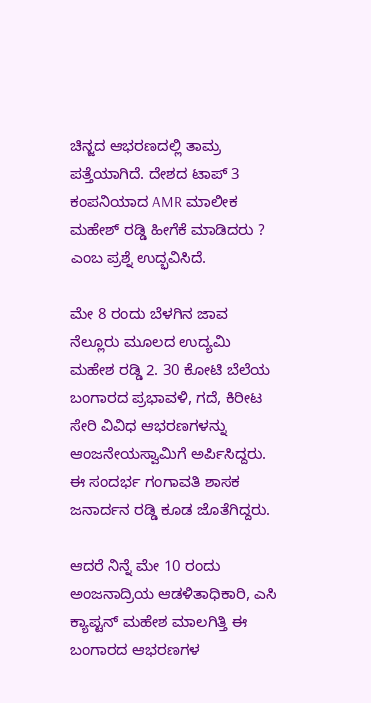ಚಿನ್ಜದ ಆಭರಣದಲ್ಲಿ ತಾಮ್ರ ಪತ್ತೆಯಾಗಿದೆ. ದೇಶದ ಟಾಪ್ 3 ಕಂಪನಿಯಾದ AMR ಮಾಲೀಕ ಮಹೇಶ್ ರಡ್ಡಿ ಹೀಗೆಕೆ ಮಾಡಿದರು ? ಎಂಬ ಪ್ರಶ್ನೆ ಉದ್ಭವಿಸಿದೆ.

ಮೇ 8 ರಂದು ಬೆಳಗಿನ ಜಾವ ನೆಲ್ಲೂರು ಮೂಲದ ಉದ್ಯಮಿ ಮಹೇಶ ರಡ್ಡಿ 2. 30 ಕೋಟಿ ಬೆಲೆಯ ಬಂಗಾರದ ಪ್ರಭಾವಳಿ, ಗದೆ, ಕಿರೀಟ ಸೇರಿ ವಿವಿಧ ಆಭರಣಗಳನ್ನು ಆಂಜನೇಯಸ್ವಾಮಿಗೆ ಅರ್ಪಿಸಿದ್ದರು. ಈ ಸಂದರ್ಭ ಗಂಗಾವತಿ ಶಾಸಕ ಜನಾರ್ದನ ರಡ್ಡಿ ಕೂಡ ಜೊತೆಗಿದ್ದರು.

ಆದರೆ ನಿನ್ನೆ ಮೇ 10 ರಂದು ಅಂಜನಾದ್ರಿಯ ಆಡಳಿತಾಧಿಕಾರಿ, ಎಸಿ ಕ್ಯಾಪ್ಟನ್‌ ಮಹೇಶ ಮಾಲಗಿತ್ತಿ ಈ ಬಂಗಾರದ ಆಭರಣಗಳ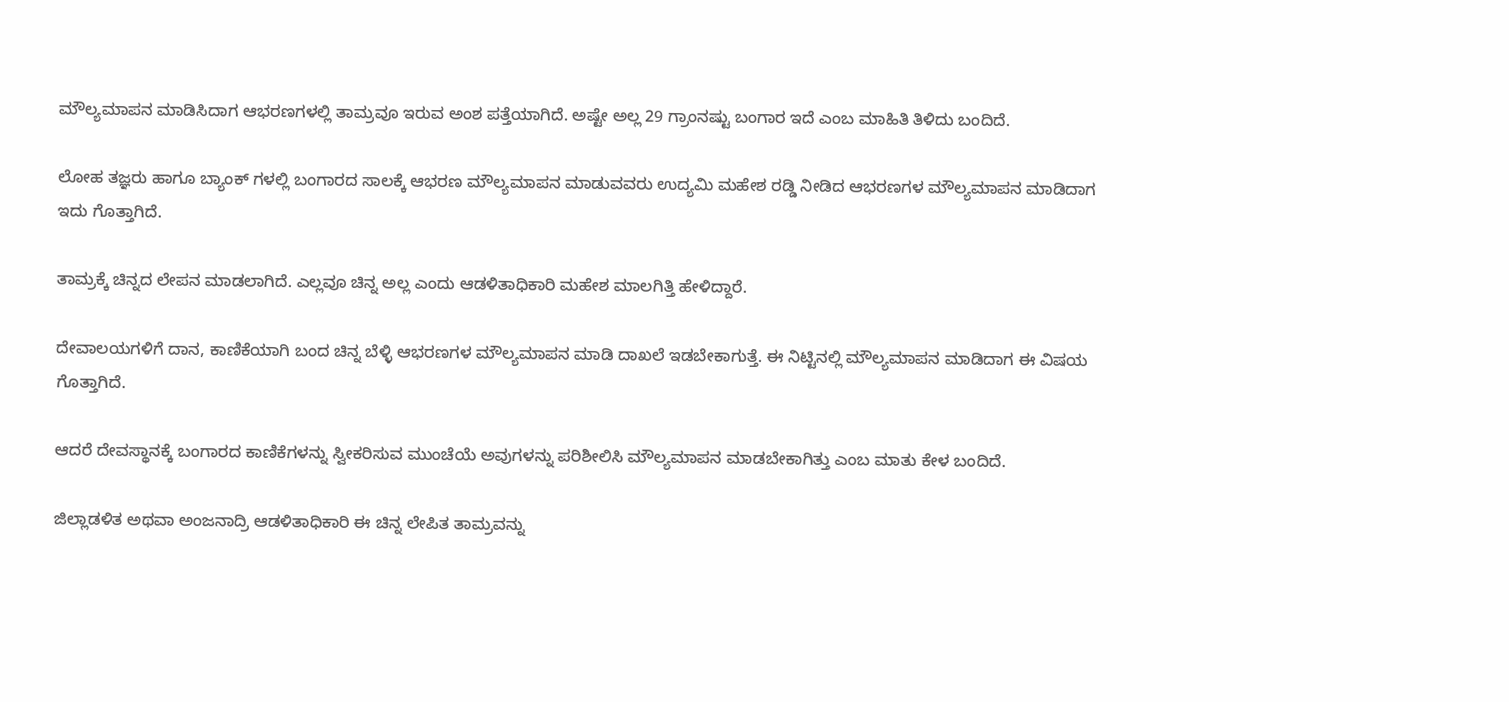ಮೌಲ್ಯಮಾಪನ ಮಾಡಿಸಿದಾಗ ಆಭರಣಗಳಲ್ಲಿ ತಾಮ್ರವೂ ಇರುವ ಅಂಶ ಪತ್ತೆಯಾಗಿದೆ. ಅಷ್ಟೇ ಅಲ್ಲ 29 ಗ್ರಾಂನಷ್ಟು ಬಂಗಾರ ಇದೆ ಎಂಬ ಮಾಹಿತಿ ತಿಳಿದು ಬಂದಿದೆ.

ಲೋಹ ತಜ್ಞರು ಹಾಗೂ ಬ್ಯಾಂಕ್ ಗಳಲ್ಲಿ ಬಂಗಾರದ ಸಾಲಕ್ಕೆ ಆಭರಣ ಮೌಲ್ಯಮಾಪನ ಮಾಡುವವರು ಉದ್ಯಮಿ ಮಹೇಶ ರಡ್ಡಿ ನೀಡಿದ ಆಭರಣಗಳ ಮೌಲ್ಯಮಾಪನ ಮಾಡಿದಾಗ ಇದು ಗೊತ್ತಾಗಿದೆ.

ತಾಮ್ರಕ್ಕೆ ಚಿನ್ನದ ಲೇಪನ ಮಾಡಲಾಗಿದೆ. ಎಲ್ಲವೂ ಚಿನ್ನ ಅಲ್ಲ ಎಂದು ಆಡಳಿತಾಧಿಕಾರಿ ಮಹೇಶ ಮಾಲಗಿತ್ತಿ ಹೇಳಿದ್ದಾರೆ.

ದೇವಾಲಯಗಳಿಗೆ ದಾನ, ಕಾಣಿಕೆಯಾಗಿ ಬಂದ ಚಿನ್ನ ಬೆಳ್ಳಿ ಆಭರಣಗಳ ಮೌಲ್ಯಮಾಪನ ಮಾಡಿ ದಾಖಲೆ ಇಡಬೇಕಾಗುತ್ತೆ. ಈ ನಿಟ್ಟಿನಲ್ಲಿ ಮೌಲ್ಯಮಾಪನ ಮಾಡಿದಾಗ ಈ ವಿಷಯ ಗೊತ್ತಾಗಿದೆ.

ಆದರೆ ದೇವಸ್ಥಾನಕ್ಕೆ ಬಂಗಾರದ ಕಾಣಿಕೆಗಳನ್ನು ಸ್ವೀಕರಿಸುವ ಮುಂಚೆಯೆ ಅವುಗಳನ್ನು ಪರಿಶೀಲಿಸಿ ಮೌಲ್ಯಮಾಪನ ಮಾಡಬೇಕಾಗಿತ್ತು ಎಂಬ ಮಾತು ಕೇಳ ಬಂದಿದೆ.

ಜಿಲ್ಲಾಡಳಿತ ಅಥವಾ ಅಂಜನಾದ್ರಿ ಆಡಳಿತಾಧಿಕಾರಿ ಈ ಚಿನ್ನ ಲೇಪಿತ ತಾಮ್ರವನ್ನು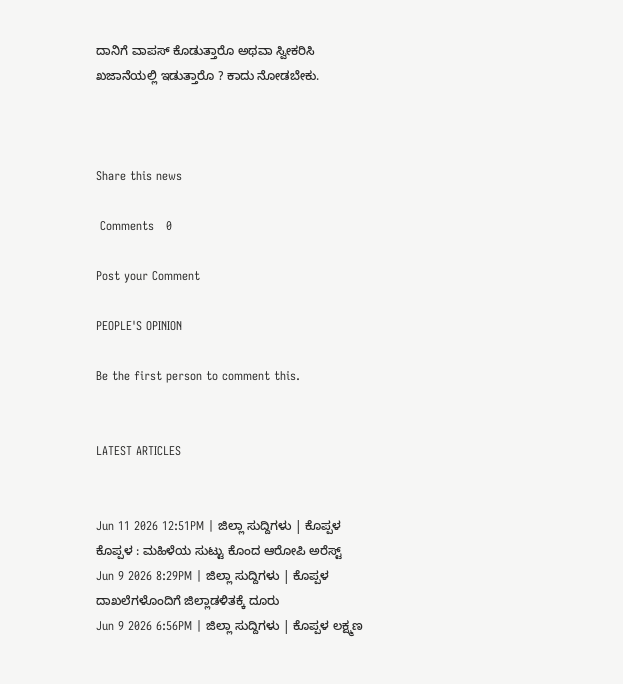ದಾನಿಗೆ ವಾಪಸ್ ಕೊಡುತ್ತಾರೊ ಅಥವಾ ಸ್ವೀಕರಿಸಿ ಖಜಾನೆಯಲ್ಲಿ ಇಡುತ್ತಾರೊ ? ಕಾದು ನೋಡಬೇಕು.



Share this news

 Comments   0

Post your Comment

PEOPLE'S OPINION

Be the first person to comment this.


LATEST ARTICLES


Jun 11 2026 12:51PM | ಜಿಲ್ಲಾ ಸುದ್ದಿಗಳು | ಕೊಪ್ಪಳ ಕೊಪ್ಪಳ : ಮಹಿಳೆಯ ಸುಟ್ಟು ಕೊಂದ ಆರೋಪಿ ಅರೆಸ್ಟ್
Jun 9 2026 8:29PM | ಜಿಲ್ಲಾ ಸುದ್ದಿಗಳು | ಕೊಪ್ಪಳ ದಾಖಲೆಗಳೊಂದಿಗೆ ಜಿಲ್ಲಾಡಳಿತಕ್ಕೆ ದೂರು
Jun 9 2026 6:56PM | ಜಿಲ್ಲಾ ಸುದ್ದಿಗಳು | ಕೊಪ್ಪಳ ಲಕ್ಷ್ಮಣ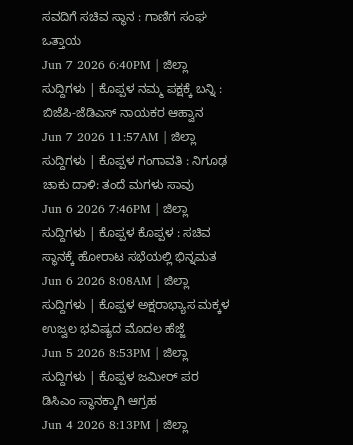ಸವದಿಗೆ ಸಚಿವ ಸ್ಥಾನ : ಗಾಣಿಗ ಸಂಘ ಒತ್ತಾಯ
Jun 7 2026 6:40PM | ಜಿಲ್ಲಾ ಸುದ್ದಿಗಳು | ಕೊಪ್ಪಳ ನಮ್ಮ ಪಕ್ಷಕ್ಕೆ ಬನ್ನಿ : ಬಿಜೆಪಿ-ಜೆಡಿಎಸ್ ನಾಯಕರ ಆಹ್ವಾನ
Jun 7 2026 11:57AM | ಜಿಲ್ಲಾ ಸುದ್ದಿಗಳು | ಕೊಪ್ಪಳ ಗಂಗಾವತಿ : ನಿಗೂಢ ಚಾಕು ದಾಳಿ: ತಂದೆ ಮಗಳು ಸಾವು
Jun 6 2026 7:46PM | ಜಿಲ್ಲಾ ಸುದ್ದಿಗಳು | ಕೊಪ್ಪಳ ಕೊಪ್ಪಳ : ಸಚಿವ ಸ್ಥಾನಕ್ಕೆ ಹೋರಾಟ ಸಭೆಯಲ್ಲಿ ಭಿನ್ನಮತ
Jun 6 2026 8:08AM | ಜಿಲ್ಲಾ ಸುದ್ದಿಗಳು | ಕೊಪ್ಪಳ ಅಕ್ಷರಾಭ್ಯಾಸ ಮಕ್ಕಳ ಉಜ್ವಲ ಭವಿಷ್ಯದ ಮೊದಲ ಹೆಜ್ಜೆ
Jun 5 2026 8:53PM | ಜಿಲ್ಲಾ ಸುದ್ದಿಗಳು | ಕೊಪ್ಪಳ ಜಮೀರ್ ಪರ ಡಿಸಿಎಂ ಸ್ಥಾನಕ್ಕಾಗಿ ಆಗ್ರಹ
Jun 4 2026 8:13PM | ಜಿಲ್ಲಾ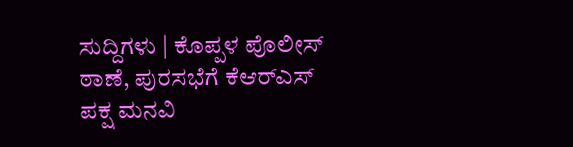ಸುದ್ದಿಗಳು | ಕೊಪ್ಪಳ ಪೊಲೀಸ್ ಠಾಣೆ, ಪುರಸಭೆಗೆ ಕೆಆರ್‌ಎಸ್ ಪಕ್ಷ ಮನವಿ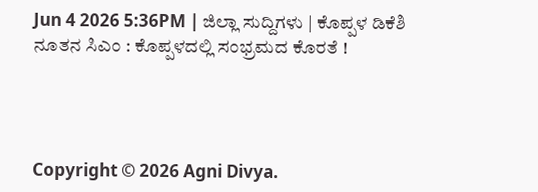Jun 4 2026 5:36PM | ಜಿಲ್ಲಾ ಸುದ್ದಿಗಳು | ಕೊಪ್ಪಳ ಡಿಕೆಶಿ ನೂತನ ಸಿಎಂ : ಕೊಪ್ಪಳದಲ್ಲಿ ಸಂಭ್ರಮದ ಕೊರತೆ !




Copyright © 2026 Agni Divya.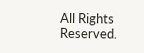All Rights Reserved.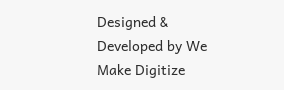Designed & Developed by We Make Digitize